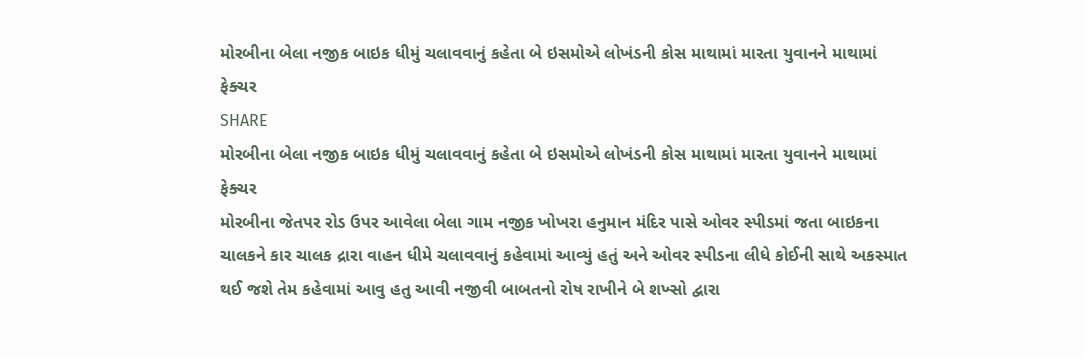મોરબીના બેલા નજીક બાઇક ધીમું ચલાવવાનું કહેતા બે ઇસમોએ લોખંડની કોસ માથામાં મારતા યુવાનને માથામાં ફેક્ચર
SHARE
મોરબીના બેલા નજીક બાઇક ધીમું ચલાવવાનું કહેતા બે ઇસમોએ લોખંડની કોસ માથામાં મારતા યુવાનને માથામાં ફેક્ચર
મોરબીના જેતપર રોડ ઉપર આવેલા બેલા ગામ નજીક ખોખરા હનુમાન મંદિર પાસે ઓવર સ્પીડમાં જતા બાઇકના ચાલકને કાર ચાલક દ્રારા વાહન ધીમે ચલાવવાનું કહેવામાં આવ્યું હતું અને ઓવર સ્પીડના લીધે કોઈની સાથે અકસ્માત થઈ જશે તેમ કહેવામાં આવુ હતુ આવી નજીવી બાબતનો રોષ રાખીને બે શખ્સો દ્વારા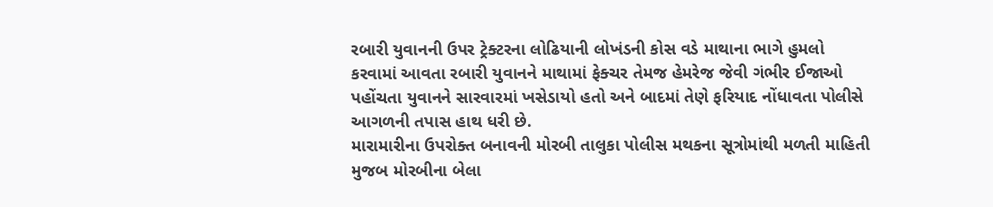રબારી યુવાનની ઉપર ટ્રેક્ટરના લોઢિયાની લોખંડની કોસ વડે માથાના ભાગે હુમલો કરવામાં આવતા રબારી યુવાનને માથામાં ફેક્ચર તેમજ હેમરેજ જેવી ગંભીર ઈજાઓ પહોંચતા યુવાનને સારવારમાં ખસેડાયો હતો અને બાદમાં તેણે ફરિયાદ નોંધાવતા પોલીસે આગળની તપાસ હાથ ધરી છે.
મારામારીના ઉપરોક્ત બનાવની મોરબી તાલુકા પોલીસ મથકના સૂત્રોમાંથી મળતી માહિતી મુજબ મોરબીના બેલા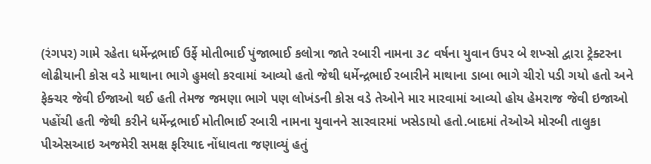(રંગપર) ગામે રહેતા ધર્મેન્દ્રભાઈ ઉર્ફે મોતીભાઈ પુંજાભાઈ કલોત્રા જાતે રબારી નામના ૩૮ વર્ષના યુવાન ઉપર બે શખ્સો દ્વારા ટ્રેક્ટરના લોઢીયાની કોસ વડે માથાના ભાગે હુમલો કરવામાં આવ્યો હતો જેથી ધર્મેન્દ્રભાઈ રબારીને માથાના ડાબા ભાગે ચીરો પડી ગયો હતો અને ફેક્ચર જેવી ઈજાઓ થઈ હતી તેમજ જમણા ભાગે પણ લોખંડની કોસ વડે તેઓને માર મારવામાં આવ્યો હોય હેમરાજ જેવી ઇજાઓ પહોંચી હતી જેથી કરીને ધર્મેન્દ્રભાઈ મોતીભાઈ રબારી નામના યુવાનને સારવારમાં ખસેડાયો હતો.બાદમાં તેઓએ મોરબી તાલુકા પીએસઆઇ અજમેરી સમક્ષ ફરિયાદ નોંધાવતા જણાવ્યું હતું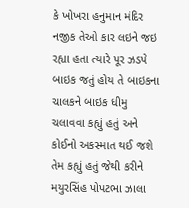કે ખોખરા હનુમાન મંદિર નજીક તેઓ કાર લઇને જઇ રહ્યા હતા ત્યારે પૂર ઝડપે બાઇક જતું હોય તે બાઇકના ચાલકને બાઇક ધીમુ ચલાવવા કહ્યું હતું અને કોઈનો અકસ્માત થઈ જશે તેમ કહ્યું હતું જેથી કરીને મયુરસિંહ પોપટભા ઝાલા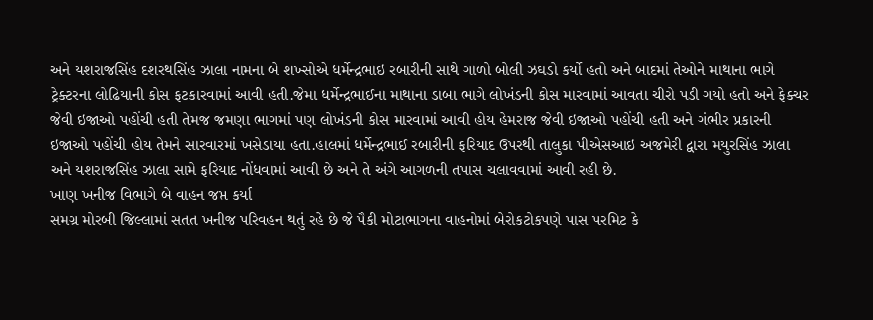અને યશરાજસિંહ દશરથસિંહ ઝાલા નામના બે શખ્સોએ ધર્મેન્દ્રભાઇ રબારીની સાથે ગાળો બોલી ઝઘડો કર્યો હતો અને બાદમાં તેઓને માથાના ભાગે ટ્રેક્ટરના લોઢિયાની કોસ ફટકારવામાં આવી હતી.જેમા ધર્મેન્દ્રભાઈના માથાના ડાબા ભાગે લોખંડની કોસ મારવામાં આવતા ચીરો પડી ગયો હતો અને ફેક્ચર જેવી ઇજાઓ પહોંચી હતી તેમજ જમણા ભાગમાં પણ લોખંડની કોસ મારવામાં આવી હોય હેમરાજ જેવી ઇજાઓ પહોંચી હતી અને ગંભીર પ્રકારની ઇજાઓ પહોંચી હોય તેમને સારવારમાં ખસેડાયા હતા.હાલમાં ધર્મેન્દ્રભાઈ રબારીની ફરિયાદ ઉપરથી તાલુકા પીએસઆઇ અજમેરી દ્વારા મયુરસિંહ ઝાલા અને યશરાજસિંહ ઝાલા સામે ફરિયાદ નોંધવામાં આવી છે અને તે અંગે આગળની તપાસ ચલાવવામાં આવી રહી છે.
ખાણ ખનીજ વિભાગે બે વાહન જપ્ત કર્યા
સમગ્ર મોરબી જિલ્લામાં સતત ખનીજ પરિવહન થતું રહે છે જે પૈકી મોટાભાગના વાહનોમાં બેરોકટોકપણે પાસ પરમિટ કે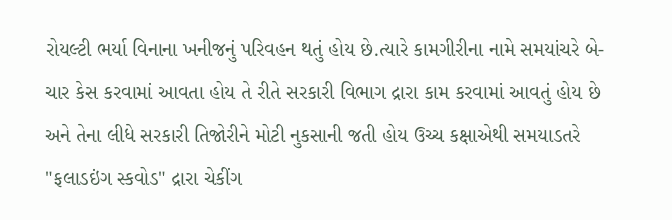રોયલ્ટી ભર્યા વિનાના ખનીજનું પરિવહન થતું હોય છે.ત્યારે કામગીરીના નામે સમયાંચરે બે-ચાર કેસ કરવામાં આવતા હોય તે રીતે સરકારી વિભાગ દ્રારા કામ કરવામાં આવતું હોય છે અને તેના લીધે સરકારી તિજોરીને મોટી નુકસાની જતી હોય ઉચ્ચ કક્ષાએથી સમયાડતરે "ફલાડઇંગ સ્કવોડ" દ્રારા ચેકીંગ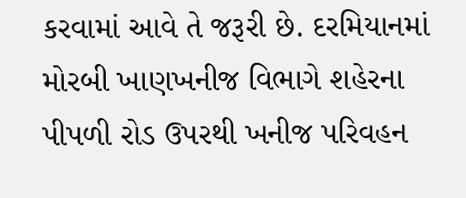કરવામાં આવે તે જરૂરી છે. દરમિયાનમાં મોરબી ખાણખનીજ વિભાગે શહેરના પીપળી રોડ ઉપરથી ખનીજ પરિવહન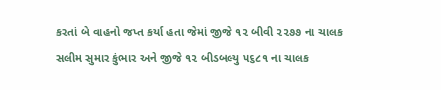કરતાં બે વાહનો જપ્ત કર્યા હતા જેમાં જીજે ૧૨ બીવી ૨૨૭૭ ના ચાલક સલીમ સુમાર કુંભાર અને જીજે ૧૨ બીડબલ્યુ ૫૬૮૧ ના ચાલક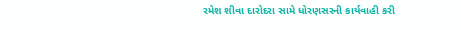રમેશ શીવા દારોદરા સામે ધોરણસરની કાર્યવાહી કરી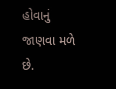હોવાનું જાણવા મળે છે.